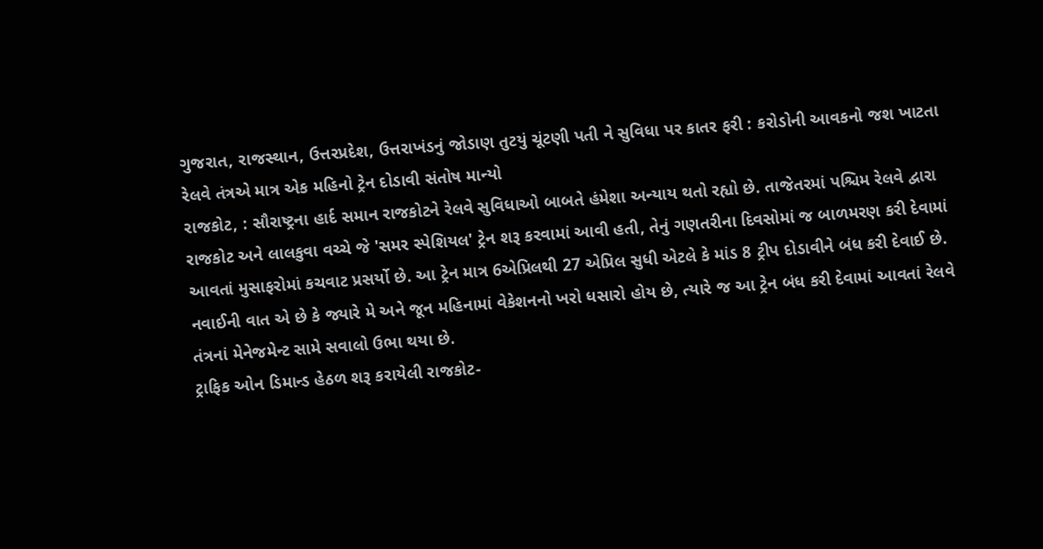ગુજરાત, રાજસ્થાન, ઉત્તરપ્રદેશ, ઉત્તરાખંડનું જોડાણ તુટયું ચૂંટણી પતી ને સુવિધા પર કાતર ફરી : કરોડોની આવકનો જશ ખાટતા રેલવે તંત્રએ માત્ર એક મહિનો ટ્રેન દોડાવી સંતોષ માન્યો
રાજકોટ, : સૌરાષ્ટ્રના હાર્દ સમાન રાજકોટને રેલવે સુવિધાઓ બાબતે હંમેશા અન્યાય થતો રહ્યો છે. તાજેતરમાં પશ્ચિમ રેલવે દ્વારા રાજકોટ અને લાલકુવા વચ્ચે જે 'સમર સ્પેશિયલ' ટ્રેન શરૂ કરવામાં આવી હતી, તેનું ગણતરીના દિવસોમાં જ બાળમરણ કરી દેવામાં આવતાં મુસાફરોમાં કચવાટ પ્રસર્યો છે. આ ટ્રેન માત્ર 6એપ્રિલથી 27 એપ્રિલ સુધી એટલે કે માંડ 8 ટ્રીપ દોડાવીને બંધ કરી દેવાઈ છે. નવાઈની વાત એ છે કે જ્યારે મે અને જૂન મહિનામાં વેકેશનનો ખરો ધસારો હોય છે, ત્યારે જ આ ટ્રેન બંધ કરી દેવામાં આવતાં રેલવે તંત્રનાં મેનેજમેન્ટ સામે સવાલો ઉભા થયા છે.
ટ્રાફિક ઓન ડિમાન્ડ હેઠળ શરૂ કરાયેલી રાજકોટ-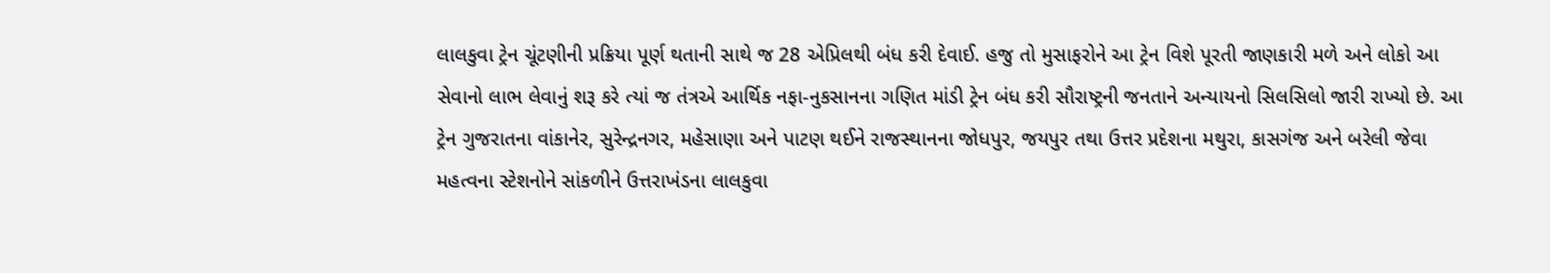લાલકુવા ટ્રેન ચૂંટણીની પ્રક્રિયા પૂર્ણ થતાની સાથે જ 28 એપ્રિલથી બંધ કરી દેવાઈ. હજુ તો મુસાફરોને આ ટ્રેન વિશે પૂરતી જાણકારી મળે અને લોકો આ સેવાનો લાભ લેવાનું શરૂ કરે ત્યાં જ તંત્રએ આર્થિક નફા-નુકસાનના ગણિત માંડી ટ્રેન બંધ કરી સૌરાષ્ટ્રની જનતાને અન્યાયનો સિલસિલો જારી રાખ્યો છે. આ ટ્રેન ગુજરાતના વાંકાનેર, સુરેન્દ્રનગર, મહેસાણા અને પાટણ થઈને રાજસ્થાનના જોધપુર, જયપુર તથા ઉત્તર પ્રદેશના મથુરા, કાસગંજ અને બરેલી જેવા મહત્વના સ્ટેશનોને સાંકળીને ઉત્તરાખંડના લાલકુવા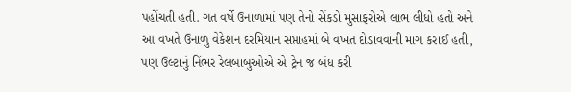પહોંચતી હતી. ગત વર્ષે ઉનાળામાં પણ તેનો સેંકડો મુસાફરોએ લાભ લીધો હતો અને આ વખતે ઉનાળુ વેકેશન દરમિયાન સપ્તાહમાં બે વખત દોડાવવાની માગ કરાઈ હતી, પણ ઉલ્ટાનું નિંભર રેલબાબુઓએ એ ટ્રેન જ બંધ કરી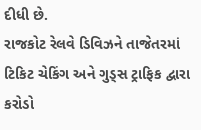દીધી છે.
રાજકોટ રેલવે ડિવિઝને તાજેતરમાં ટિકિટ ચેકિંગ અને ગુડ્સ ટ્રાફિક દ્વારા કરોડો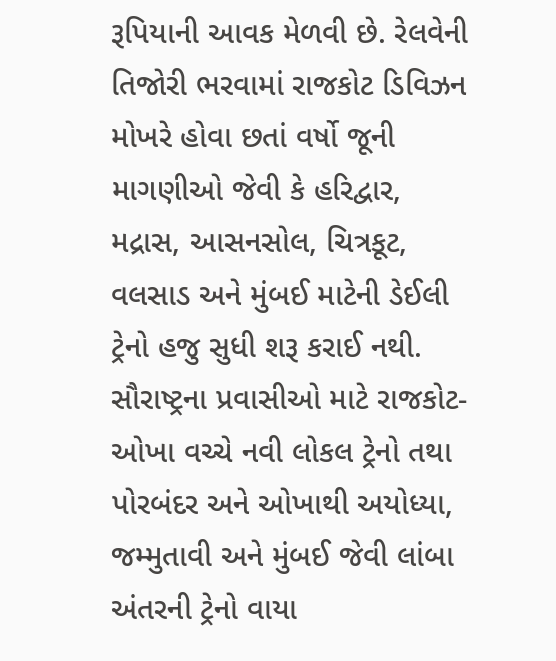રૂપિયાની આવક મેળવી છે. રેલવેની તિજોરી ભરવામાં રાજકોટ ડિવિઝન મોખરે હોવા છતાં વર્ષો જૂની માગણીઓ જેવી કે હરિદ્વાર, મદ્રાસ, આસનસોલ, ચિત્રકૂટ, વલસાડ અને મુંબઈ માટેની ડેઈલી ટ્રેનો હજુ સુધી શરૂ કરાઈ નથી. સૌરાષ્ટ્રના પ્રવાસીઓ માટે રાજકોટ-ઓખા વચ્ચે નવી લોકલ ટ્રેનો તથા પોરબંદર અને ઓખાથી અયોધ્યા, જમ્મુતાવી અને મુંબઈ જેવી લાંબા અંતરની ટ્રેનો વાયા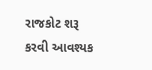રાજકોટ શરૂ કરવી આવશ્યક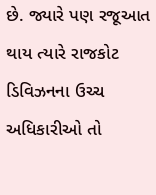છે. જ્યારે પણ રજૂઆત થાય ત્યારે રાજકોટ ડિવિઝનના ઉચ્ચ અધિકારીઓ તો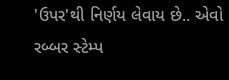'ઉપર'થી નિર્ણય લેવાય છે.. એવો રબ્બર સ્ટેમ્પ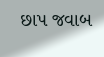છાપ જવાબ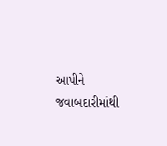આપીને જવાબદારીમાંથી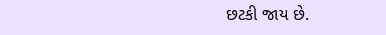છટકી જાય છે.